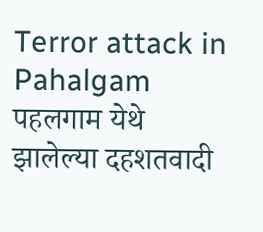Terror attack in Pahalgam पहलगाम येथे झालेल्या दहशतवादी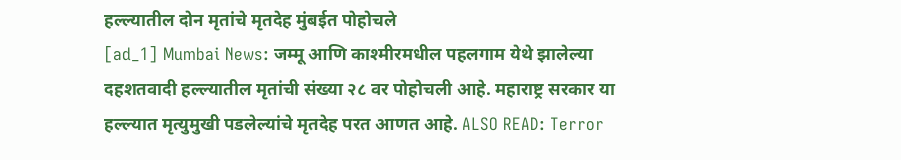हल्ल्यातील दोन मृतांचे मृतदेह मुंबईत पोहोचले
[ad_1] Mumbai News: जम्मू आणि काश्मीरमधील पहलगाम येथे झालेल्या दहशतवादी हल्ल्यातील मृतांची संख्या २८ वर पोहोचली आहे. महाराष्ट्र सरकार या हल्ल्यात मृत्युमुखी पडलेल्यांचे मृतदेह परत आणत आहे. ALSO READ: Terror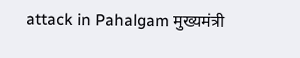attack in Pahalgam मुख्यमंत्री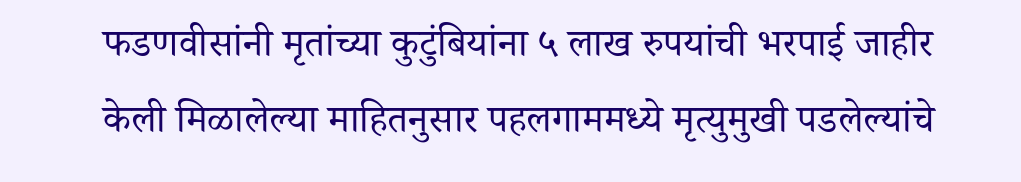फडणवीसांनी मृतांच्या कुटुंबियांना ५ लाख रुपयांची भरपाई जाहीर केली मिळालेल्या माहितनुसार पहलगाममध्ये मृत्युमुखी पडलेल्यांचे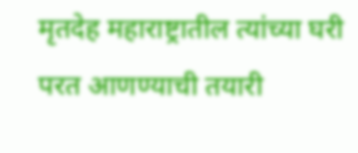मृतदेह महाराष्ट्रातील त्यांच्या घरी परत आणण्याची तयारी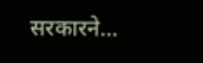सरकारने…